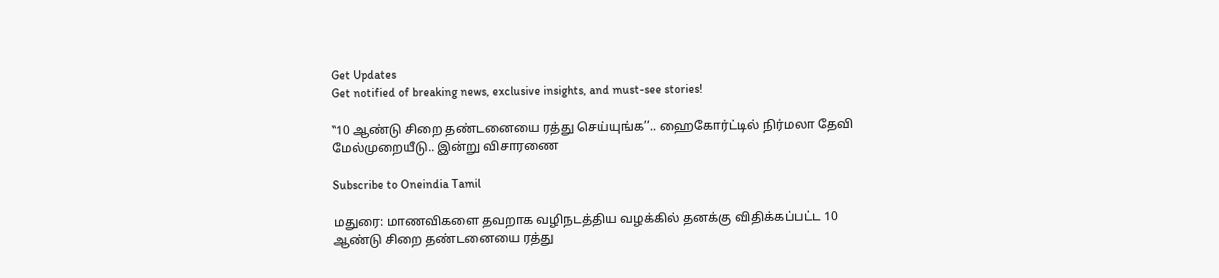Get Updates
Get notified of breaking news, exclusive insights, and must-see stories!

‛‛10 ஆண்டு சிறை தண்டனையை ரத்து செய்யுங்க’’.. ஹைகோர்ட்டில் நிர்மலா தேவி மேல்முறையீடு.. இன்று விசாரணை

Subscribe to Oneindia Tamil

மதுரை: மாணவிகளை தவறாக வழிநடத்திய வழக்கில் தனக்கு விதிக்கப்பட்ட 10 ஆண்டு சிறை தண்டனையை ரத்து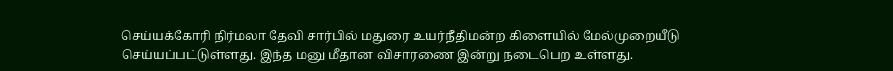செய்யக்கோரி நிர்மலா தேவி சார்பில் மதுரை உயர்நீதிமன்ற கிளையில் மேல்முறையீடு செய்யப்பட்டுள்ளது. இந்த மனு மீதான விசாரணை இன்று நடைபெற உள்ளது.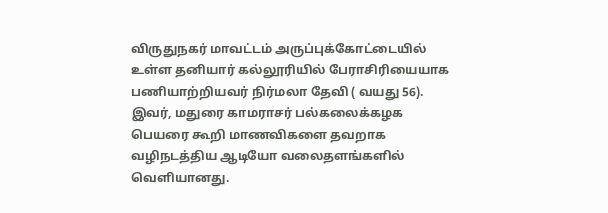விருதுநகர் மாவட்டம் அருப்புக்கோட்டையில் உள்ள தனியார் கல்லூரியில் பேராசிரியையாக பணியாற்றியவர் நிர்மலா தேவி ( வயது 56). இவர், மதுரை காமராசர் பல்கலைக்கழக பெயரை கூறி மாணவிகளை தவறாக வழிநடத்திய ஆடியோ வலைதளங்களில் வெளியானது.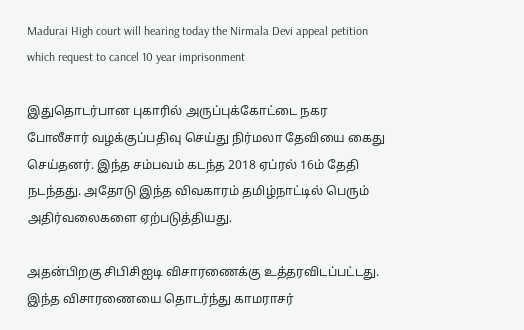Madurai High court will hearing today the Nirmala Devi appeal petition which request to cancel 10 year imprisonment

இதுதொடர்பான புகாரில் அருப்புக்கோட்டை நகர போலீசார் வழக்குப்பதிவு செய்து நிர்மலா தேவியை கைது செய்தனர். இந்த சம்பவம் கடந்த 2018 ஏப்ரல் 16ம் தேதி நடந்தது. அதோடு இந்த விவகாரம் தமிழ்நாட்டில் பெரும் அதிர்வலைகளை ஏற்படுத்தியது.

அதன்பிறகு சிபிசிஐடி விசாரணைக்கு உத்தரவிடப்பட்டது. இந்த விசாரணையை தொடர்ந்து காமராசர்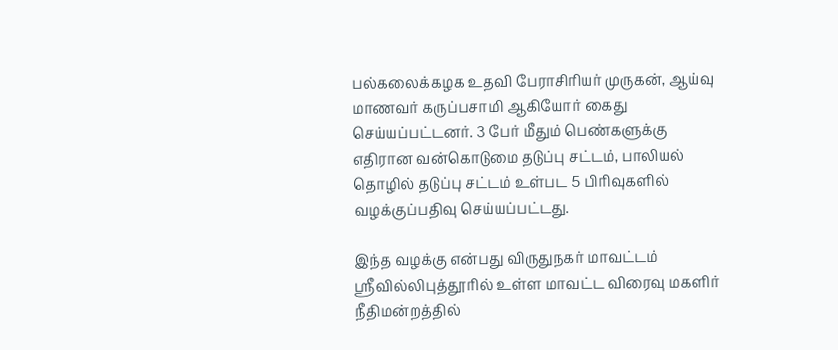பல்கலைக்கழக உதவி பேராசிரியர் முருகன், ஆய்வு மாணவர் கருப்பசாமி ஆகியோர் கைது செய்யப்பட்டனர். 3 பேர் மீதும் பெண்களுக்கு எதிரான வன்கொடுமை தடுப்பு சட்டம், பாலியல் தொழில் தடுப்பு சட்டம் உள்பட 5 பிரிவுகளில் வழக்குப்பதிவு செய்யப்பட்டது.

இந்த வழக்கு என்பது விருதுநகர் மாவட்டம் ஸ்ரீவில்லிபுத்தூரில் உள்ள மாவட்ட விரைவு மகளிர் நீதிமன்றத்தில்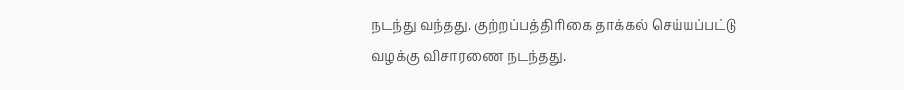நடந்து வந்தது. குற்றப்பத்திரிகை தாக்கல் செய்யப்பட்டு வழக்கு விசாரணை நடந்தது.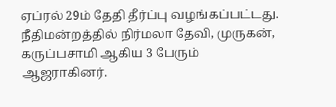ஏப்ரல் 29ம் தேதி தீர்ப்பு வழங்கப்பட்டது. நீதிமன்றத்தில் நிர்மலா தேவி, முருகன், கருப்பசாமி ஆகிய 3 பேரும் ஆஜராகினர்.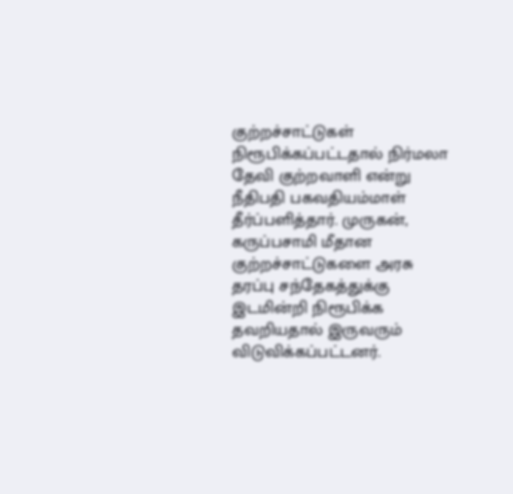குற்றச்சாட்டுகள் நிரூபிக்கப்பட்டதால் நிர்மலா தேவி குற்றவாளி என்று நீதிபதி பகவதியம்மாள் தீர்ப்பளித்தார். முருகன், கருப்பசாமி மீதான குற்றச்சாட்டுகளை அரசு தரப்பு சந்தேகத்துக்கு இடமின்றி நிரூபிக்க தவறியதால் இருவரும் விடுவிக்கப்பட்டனர்.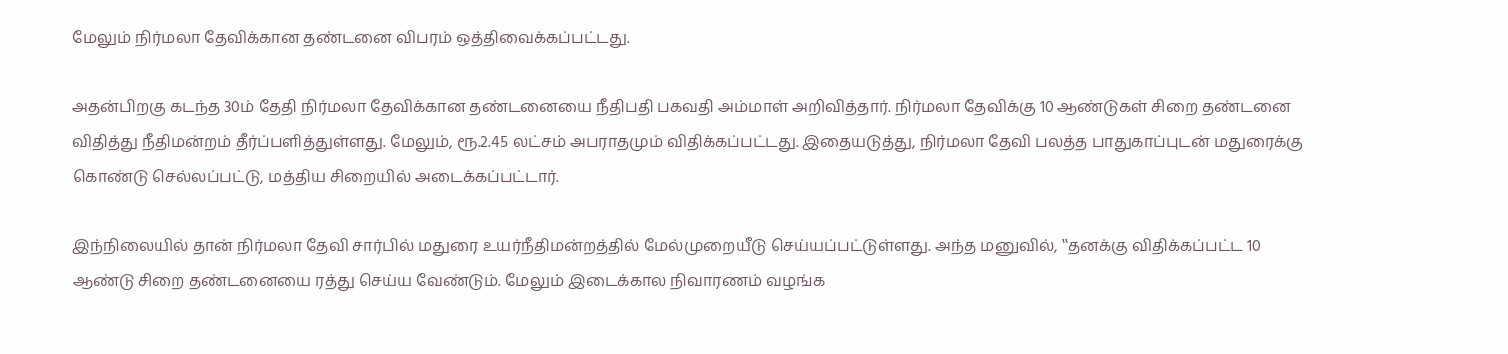மேலும் நிர்மலா தேவிக்கான தண்டனை விபரம் ஒத்திவைக்கப்பட்டது.

அதன்பிறகு கடந்த 30ம் தேதி நிர்மலா தேவிக்கான தண்டனையை நீதிபதி பகவதி அம்மாள் அறிவித்தார். நிர்மலா தேவிக்கு 10 ஆண்டுகள் சிறை தண்டனை விதித்து நீதிமன்றம் தீர்ப்பளித்துள்ளது. மேலும், ரூ.2.45 லட்சம் அபராதமும் விதிக்கப்பட்டது. இதையடுத்து, நிர்மலா தேவி பலத்த பாதுகாப்புடன் மதுரைக்கு கொண்டு செல்லப்பட்டு, மத்திய சிறையில் அடைக்கப்பட்டார்.

இந்நிலையில் தான் நிர்மலா தேவி சார்பில் மதுரை உயர்நீதிமன்றத்தில் மேல்முறையீடு செய்யப்பட்டுள்ளது. அந்த மனுவில், ‛‛தனக்கு விதிக்கப்பட்ட 10 ஆண்டு சிறை தண்டனையை ரத்து செய்ய வேண்டும். மேலும் இடைக்கால நிவாரணம் வழங்க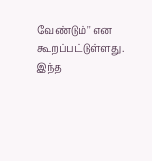வேண்டும்'' என கூறப்பட்டுள்ளது. இந்த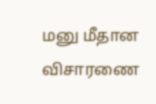மனு மீதான விசாரணை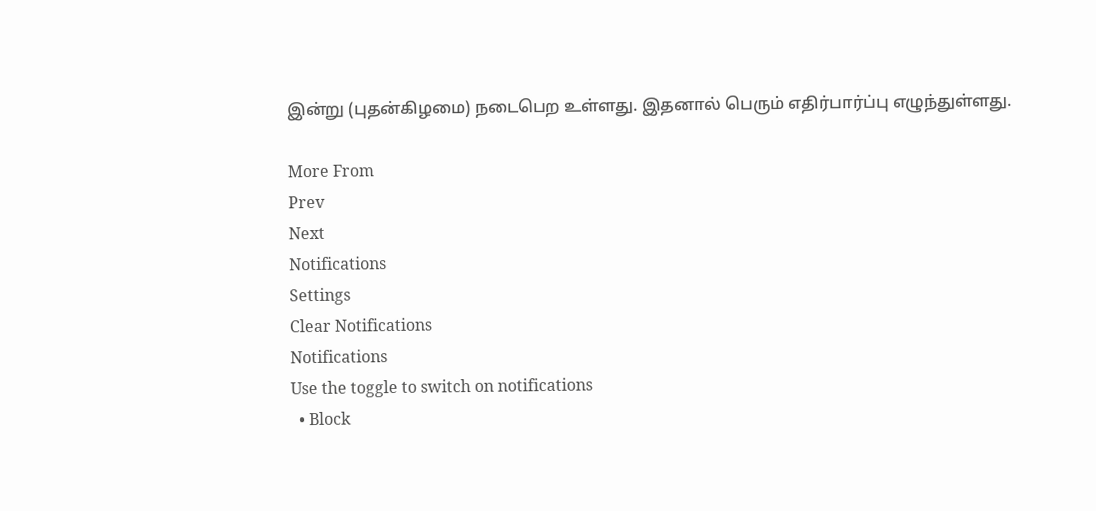இன்று (புதன்கிழமை) நடைபெற உள்ளது. இதனால் பெரும் எதிர்பார்ப்பு எழுந்துள்ளது.

More From
Prev
Next
Notifications
Settings
Clear Notifications
Notifications
Use the toggle to switch on notifications
  • Block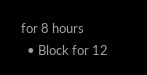for 8 hours
  • Block for 12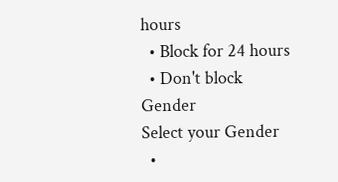hours
  • Block for 24 hours
  • Don't block
Gender
Select your Gender
  •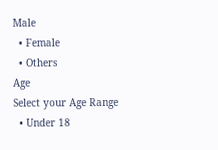Male
  • Female
  • Others
Age
Select your Age Range
  • Under 18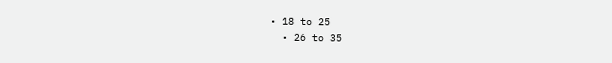• 18 to 25
  • 26 to 35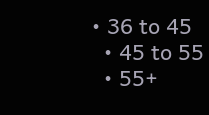• 36 to 45
  • 45 to 55
  • 55+